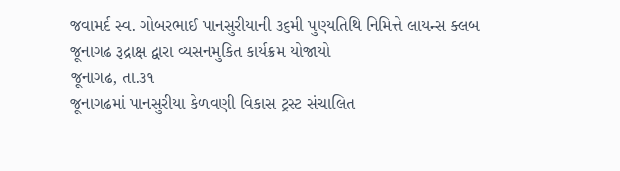જવામર્દ સ્વ. ગોબરભાઈ પાનસુરીયાની ૩૬મી પુણ્યતિથિ નિમિત્તે લાયન્સ ક્લબ જૂનાગઢ રૂદ્રાક્ષ દ્વારા વ્યસનમુકિત કાર્યક્રમ યોજાયો
જૂનાગઢ, તા.૩૧
જૂનાગઢમાં પાનસુરીયા કેળવણી વિકાસ ટ્રસ્ટ સંચાલિત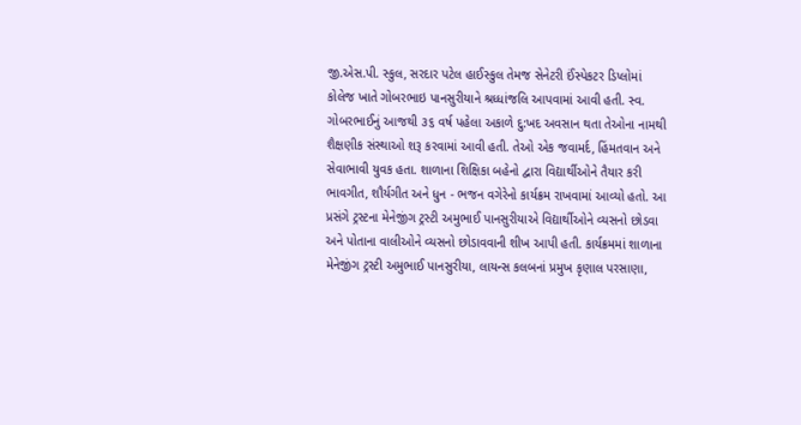જી.એસ.પી. સ્કુલ, સરદાર પટેલ હાઈસ્કુલ તેમજ સેનેટરી ઈંસ્પેકટર ડિપ્લોમાં કોલેજ ખાતે ગોબરભાઇ પાનસુરીયાને શ્રધ્ધાંજલિ આપવામાં આવી હતી. સ્વ. ગોબરભાઈનું આજથી ૩૬ વર્ષ પહેલા અકાળે દુ:ખદ અવસાન થતા તેઓના નામથી શૈક્ષણીક સંસ્થાઓ શરૂ કરવામાં આવી હતી. તેઓ એક જવામર્દ, હિંમતવાન અને સેવાભાવી યુવક હતા. શાળાના શિક્ષિકા બહેનો દ્વારા વિદ્યાર્થીઓને તૈયાર કરી ભાવગીત, શૌર્યગીત અને ધુન - ભજન વગેરેનો કાર્યક્રમ રાખવામાં આવ્યો હતો. આ પ્રસંગે ટ્રસ્ટના મેનેજીંગ ટ્રસ્ટી અમુભાઈ પાનસુરીયાએ વિદ્યાર્થીઓને વ્યસનો છોડવા અને પોતાના વાલીઓને વ્યસનો છોડાવવાની શીખ આપી હતી. કાર્યક્રમમાં શાળાના મેનેજીંગ ટ્રસ્ટી અમુભાઈ પાનસુરીયા, લાયન્સ કલબનાં પ્રમુખ કૃણાલ પરસાણા,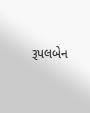રૂપલબેન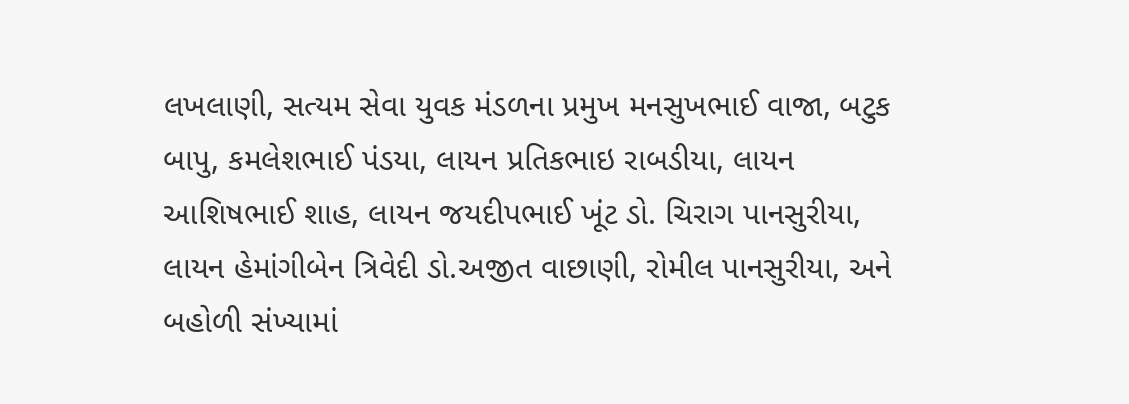લખલાણી, સત્યમ સેવા યુવક મંડળના પ્રમુખ મનસુખભાઈ વાજા, બટુક બાપુ, કમલેશભાઈ પંડયા, લાયન પ્રતિકભાઇ રાબડીયા, લાયન આશિષભાઈ શાહ, લાયન જયદીપભાઈ ખૂંટ ડો. ચિરાગ પાનસુરીયા, લાયન હેમાંગીબેન ત્રિવેદી ડો.અજીત વાછાણી, રોમીલ પાનસુરીયા, અને બહોળી સંખ્યામાં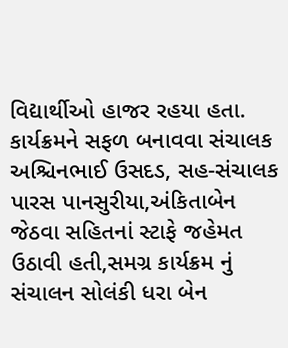વિદ્યાર્થીઓ હાજર રહયા હતા. કાર્યક્રમને સફળ બનાવવા સંચાલક અશ્ચિનભાઈ ઉસદડ, સહ-સંચાલક પારસ પાનસુરીયા,અંકિતાબેન જેઠવા સહિતનાં સ્ટાફે જહેમત ઉઠાવી હતી,સમગ્ર કાર્યક્રમ નું સંચાલન સોલંકી ધરા બેન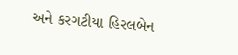અને કરગટીયા હિરલબેન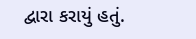દ્વારા કરાયું હતું.